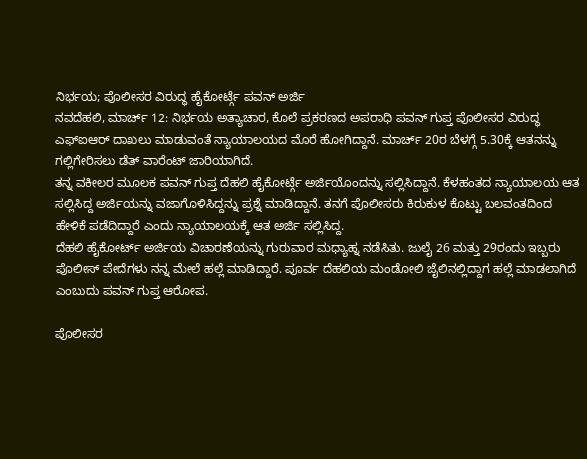ನಿರ್ಭಯ; ಪೊಲೀಸರ ವಿರುದ್ಧ ಹೈಕೋರ್ಟ್ಗೆ ಪವನ್ ಅರ್ಜಿ
ನವದೆಹಲಿ, ಮಾರ್ಚ್ 12: ನಿರ್ಭಯ ಅತ್ಯಾಚಾರ, ಕೊಲೆ ಪ್ರಕರಣದ ಅಪರಾಧಿ ಪವನ್ ಗುಪ್ತ ಪೊಲೀಸರ ವಿರುದ್ಧ ಎಫ್ಐಆರ್ ದಾಖಲು ಮಾಡುವಂತೆ ನ್ಯಾಯಾಲಯದ ಮೊರೆ ಹೋಗಿದ್ದಾನೆ. ಮಾರ್ಚ್ 20ರ ಬೆಳಗ್ಗೆ 5.30ಕ್ಕೆ ಆತನನ್ನು ಗಲ್ಲಿಗೇರಿಸಲು ಡೆತ್ ವಾರೆಂಟ್ ಜಾರಿಯಾಗಿದೆ.
ತನ್ನ ವಕೀಲರ ಮೂಲಕ ಪವನ್ ಗುಪ್ತ ದೆಹಲಿ ಹೈಕೋರ್ಟ್ಗೆ ಅರ್ಜಿಯೊಂದನ್ನು ಸಲ್ಲಿಸಿದ್ದಾನೆ. ಕೆಳಹಂತದ ನ್ಯಾಯಾಲಯ ಆತ ಸಲ್ಲಿಸಿದ್ದ ಅರ್ಜಿಯನ್ನು ವಜಾಗೊಳಿಸಿದ್ದನ್ನು ಪ್ರಶ್ನೆ ಮಾಡಿದ್ದಾನೆ. ತನಗೆ ಪೊಲೀಸರು ಕಿರುಕುಳ ಕೊಟ್ಟು ಬಲವಂತದಿಂದ ಹೇಳಿಕೆ ಪಡೆದಿದ್ದಾರೆ ಎಂದು ನ್ಯಾಯಾಲಯಕ್ಕೆ ಆತ ಅರ್ಜಿ ಸಲ್ಲಿಸಿದ್ದ.
ದೆಹಲಿ ಹೈಕೋರ್ಟ್ ಅರ್ಜಿಯ ವಿಚಾರಣೆಯನ್ನು ಗುರುವಾರ ಮಧ್ಯಾಹ್ನ ನಡೆಸಿತು. ಜುಲೈ 26 ಮತ್ತು 29ರಂದು ಇಬ್ಬರು ಪೊಲೀಸ್ ಪೇದೆಗಳು ನನ್ನ ಮೇಲೆ ಹಲ್ಲೆ ಮಾಡಿದ್ದಾರೆ. ಪೂರ್ವ ದೆಹಲಿಯ ಮಂಡೋಲಿ ಜೈಲಿನಲ್ಲಿದ್ದಾಗ ಹಲ್ಲೆ ಮಾಡಲಾಗಿದೆ ಎಂಬುದು ಪವನ್ ಗುಪ್ತ ಆರೋಪ.

ಪೊಲೀಸರ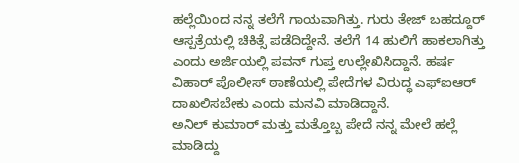ಹಲ್ಲೆಯಿಂದ ನನ್ನ ತಲೆಗೆ ಗಾಯವಾಗಿತ್ತು. ಗುರು ತೇಜ್ ಬಹದ್ದೂರ್ ಆಸ್ಪತ್ರೆಯಲ್ಲಿ ಚಿಕಿತ್ಸೆ ಪಡೆದಿದ್ದೇನೆ. ತಲೆಗೆ 14 ಹುಲಿಗೆ ಹಾಕಲಾಗಿತ್ತು ಎಂದು ಅರ್ಜಿಯಲ್ಲಿ ಪವನ್ ಗುಪ್ತ ಉಲ್ಲೇಖಿಸಿದ್ದಾನೆ. ಹರ್ಷ ವಿಹಾರ್ ಪೊಲೀಸ್ ಠಾಣೆಯಲ್ಲಿ ಪೇದೆಗಳ ವಿರುದ್ಧ ಎಫ್ಐಆರ್ ದಾಖಲಿಸಬೇಕು ಎಂದು ಮನವಿ ಮಾಡಿದ್ದಾನೆ.
ಅನಿಲ್ ಕುಮಾರ್ ಮತ್ತು ಮತ್ತೊಬ್ಬ ಪೇದೆ ನನ್ನ ಮೇಲೆ ಹಲ್ಲೆ ಮಾಡಿದ್ದು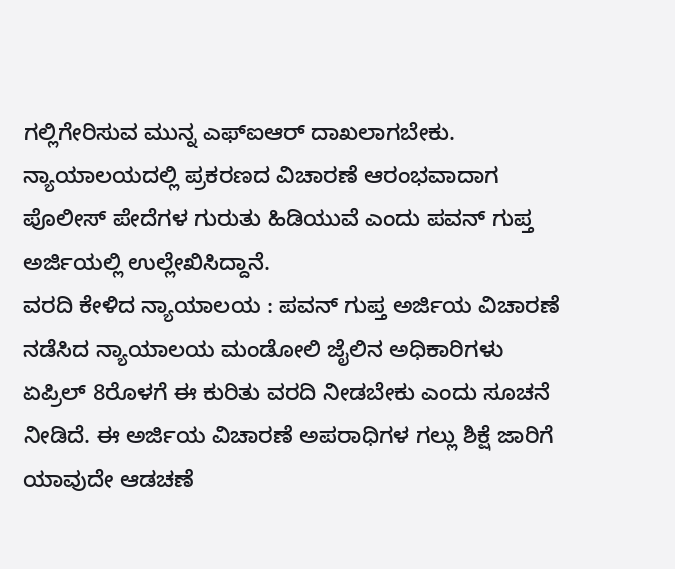ಗಲ್ಲಿಗೇರಿಸುವ ಮುನ್ನ ಎಫ್ಐಆರ್ ದಾಖಲಾಗಬೇಕು. ನ್ಯಾಯಾಲಯದಲ್ಲಿ ಪ್ರಕರಣದ ವಿಚಾರಣೆ ಆರಂಭವಾದಾಗ ಪೊಲೀಸ್ ಪೇದೆಗಳ ಗುರುತು ಹಿಡಿಯುವೆ ಎಂದು ಪವನ್ ಗುಪ್ತ ಅರ್ಜಿಯಲ್ಲಿ ಉಲ್ಲೇಖಿಸಿದ್ದಾನೆ.
ವರದಿ ಕೇಳಿದ ನ್ಯಾಯಾಲಯ : ಪವನ್ ಗುಪ್ತ ಅರ್ಜಿಯ ವಿಚಾರಣೆ ನಡೆಸಿದ ನ್ಯಾಯಾಲಯ ಮಂಡೋಲಿ ಜೈಲಿನ ಅಧಿಕಾರಿಗಳು ಏಪ್ರಿಲ್ 8ರೊಳಗೆ ಈ ಕುರಿತು ವರದಿ ನೀಡಬೇಕು ಎಂದು ಸೂಚನೆ ನೀಡಿದೆ. ಈ ಅರ್ಜಿಯ ವಿಚಾರಣೆ ಅಪರಾಧಿಗಳ ಗಲ್ಲು ಶಿಕ್ಷೆ ಜಾರಿಗೆ ಯಾವುದೇ ಆಡಚಣೆ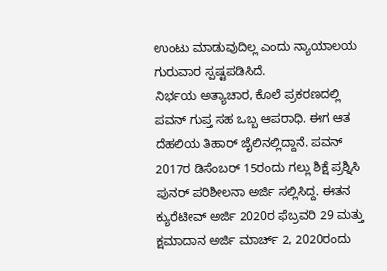ಉಂಟು ಮಾಡುವುದಿಲ್ಲ ಎಂದು ನ್ಯಾಯಾಲಯ ಗುರುವಾರ ಸ್ಪಷ್ಟಪಡಿಸಿದೆ.
ನಿರ್ಭಯ ಅತ್ಯಾಚಾರ, ಕೊಲೆ ಪ್ರಕರಣದಲ್ಲಿ ಪವನ್ ಗುಪ್ತ ಸಹ ಒಬ್ಬ ಆಪರಾಧಿ. ಈಗ ಆತ ದೆಹಲಿಯ ತಿಹಾರ್ ಜೈಲಿನಲ್ಲಿದ್ದಾನೆ. ಪವನ್ 2017ರ ಡಿಸೆಂಬರ್ 15ರಂದು ಗಲ್ಲು ಶಿಕ್ಷೆ ಪ್ರಶ್ನಿಸಿ ಪುನರ್ ಪರಿಶೀಲನಾ ಅರ್ಜಿ ಸಲ್ಲಿಸಿದ್ದ. ಈತನ ಕ್ಯುರೆಟೀವ್ ಅರ್ಜಿ 2020ರ ಫೆಬ್ರವರಿ 29 ಮತ್ತು ಕ್ಷಮಾದಾನ ಅರ್ಜಿ ಮಾರ್ಚ್ 2, 2020ರಂದು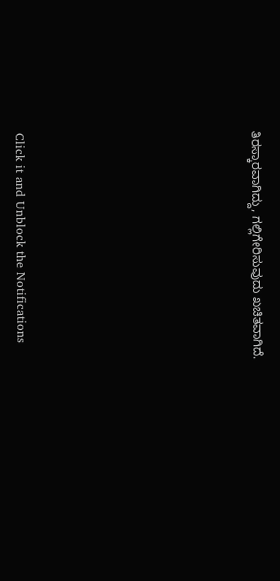ತಿರಸ್ಕಾರವಾಗಿದ್ದು, ಗಲ್ಲಿಗೇರಿಸುವುದು ಖಚಿತವಾಗಿದೆ.












Click it and Unblock the Notifications